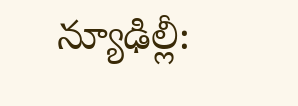న్యూఢిల్లీ: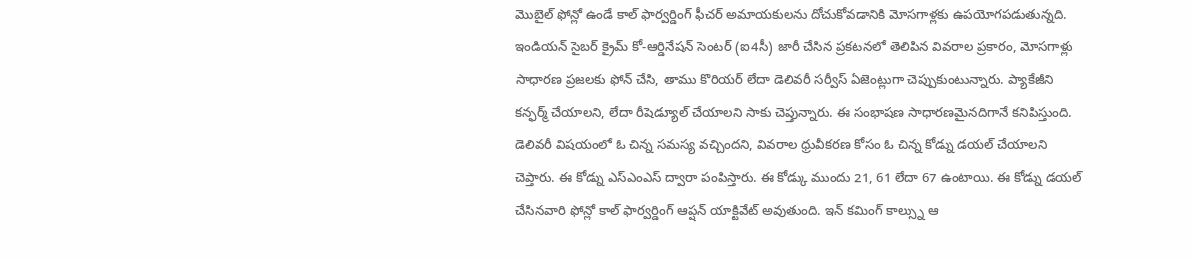మొబైల్ ఫోన్లో ఉండే కాల్ ఫార్వర్డింగ్ ఫీచర్ అమాయకులను దోచుకోవడానికి మోసగాళ్లకు ఉపయోగపడుతున్నది. ఇండియన్ సైబర్ క్రైమ్ కో-ఆర్డినేషన్ సెంటర్ (ఐ4సీ) జారీ చేసిన ప్రకటనలో తెలిపిన వివరాల ప్రకారం, మోసగాళ్లు సాధారణ ప్రజలకు ఫోన్ చేసి, తాము కొరియర్ లేదా డెలివరీ సర్వీస్ ఏజెంట్లుగా చెప్పుకుంటున్నారు. ప్యాకేజీని కన్ఫర్మ్ చేయాలని, లేదా రీషెడ్యూల్ చేయాలని సాకు చెప్తున్నారు. ఈ సంభాషణ సాధారణమైనదిగానే కనిపిస్తుంది. డెలివరీ విషయంలో ఓ చిన్న సమస్య వచ్చిందని, వివరాల ధ్రువీకరణ కోసం ఓ చిన్న కోడ్ను డయల్ చేయాలని చెప్తారు. ఈ కోడ్ను ఎస్ఎంఎస్ ద్వారా పంపిస్తారు. ఈ కోడ్కు ముందు 21, 61 లేదా 67 ఉంటాయి. ఈ కోడ్ను డయల్ చేసినవారి ఫోన్లో కాల్ ఫార్వర్డింగ్ ఆప్షన్ యాక్టివేట్ అవుతుంది. ఇన్ కమింగ్ కాల్స్ను ఆ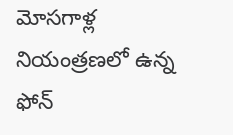మోసగాళ్ల నియంత్రణలో ఉన్న ఫోన్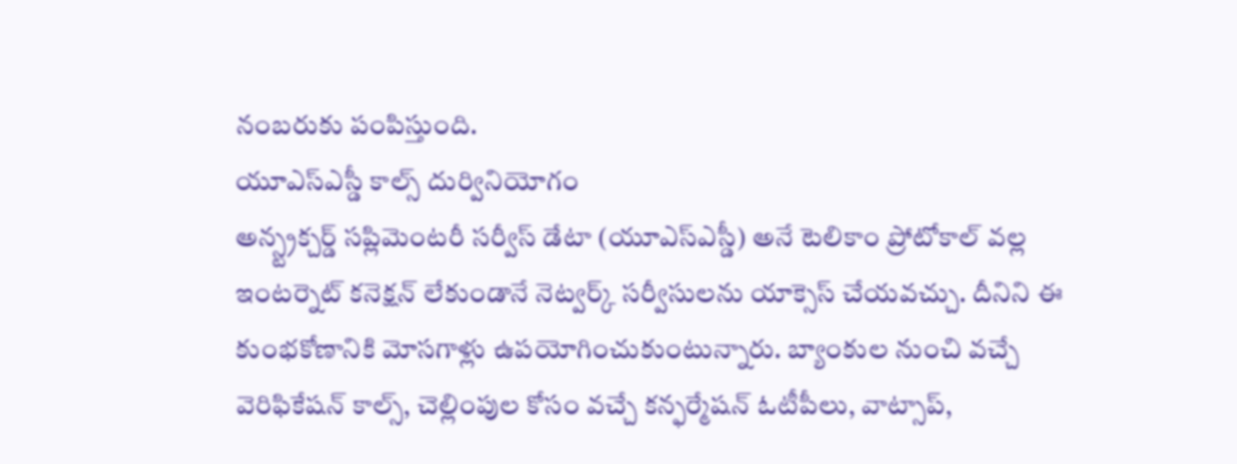నంబరుకు పంపిస్తుంది.
యూఎస్ఎస్డీ కాల్స్ దుర్వినియోగం
అన్స్ట్రక్చర్డ్ సప్లిమెంటరీ సర్వీస్ డేటా (యూఎస్ఎస్డీ) అనే టెలికాం ప్రోటోకాల్ వల్ల ఇంటర్నెట్ కనెక్షన్ లేకుండానే నెట్వర్క్ సర్వీసులను యాక్సెస్ చేయవచ్చు. దీనిని ఈ కుంభకోణానికి మోసగాళ్లు ఉపయోగించుకుంటున్నారు. బ్యాంకుల నుంచి వచ్చే వెరిఫికేషన్ కాల్స్, చెల్లింపుల కోసం వచ్చే కన్ఫర్మేషన్ ఓటీపీలు, వాట్సాప్,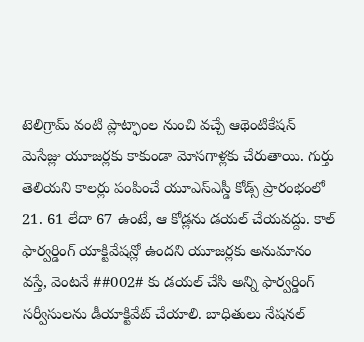టెలిగ్రామ్ వంటి ప్లాట్ఫాంల నుంచి వచ్చే ఆథెంటికేషన్ మెసేజ్లు యూజర్లకు కాకుండా మోసగాళ్లకు చేరుతాయి. గుర్తు తెలియని కాలర్లు పంపించే యూఎస్ఎస్డీ కోడ్స్ ప్రారంభంలో 21. 61 లేదా 67 ఉంటే, ఆ కోడ్లను డయల్ చేయవద్దు. కాల్ ఫార్వర్డింగ్ యాక్టివేషన్లో ఉందని యూజర్లకు అనుమానం వస్తే, వెంటనే ##002# కు డయల్ చేసి అన్ని ఫార్వర్డింగ్ సర్వీసులను డీయాక్టివేట్ చేయాలి. బాధితులు నేషనల్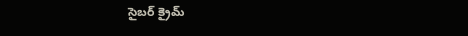సైబర్ క్రైమ్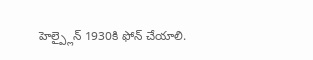హెల్ప్లైన్ 1930కి ఫోన్ చేయాలి.